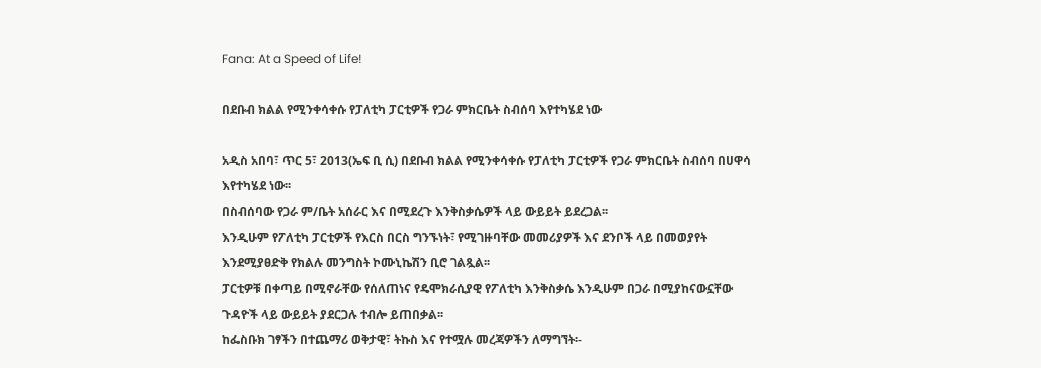Fana: At a Speed of Life!

በደቡብ ክልል የሚንቀሳቀሱ የፓለቲካ ፓርቲዎች የጋራ ምክርቤት ስብሰባ እየተካሄደ ነው

አዲስ አበባ፣ ጥር 5፣ 2013(ኤፍ ቢ ሲ) በደቡብ ክልል የሚንቀሳቀሱ የፓለቲካ ፓርቲዎች የጋራ ምክርቤት ስብሰባ በሀዋሳ እየተካሄደ ነው፡፡
በስብሰባው የጋራ ም/ቤት አሰራር እና በሚደረጉ እንቅስቃሴዎች ላይ ውይይት ይደረጋል፡፡
እንዲሁም የፖለቲካ ፓርቲዎች የእርስ በርስ ግንኙነት፣ የሚገዙባቸው መመሪያዎች እና ደንቦች ላይ በመወያየት እንደሚያፀድቅ የክልሉ መንግስት ኮሙኒኬሽን ቢሮ ገልጿል፡፡
ፓርቲዎቹ በቀጣይ በሚኖራቸው የሰለጠነና የዴሞክራሲያዊ የፖለቲካ እንቅስቃሴ እንዲሁም በጋራ በሚያከናውኗቸው ጉዳዮች ላይ ውይይት ያደርጋሉ ተብሎ ይጠበቃል፡፡
ከፌስቡክ ገፃችን በተጨማሪ ወቅታዊ፣ ትኩስ እና የተሟሉ መረጃዎችን ለማግኘት፡-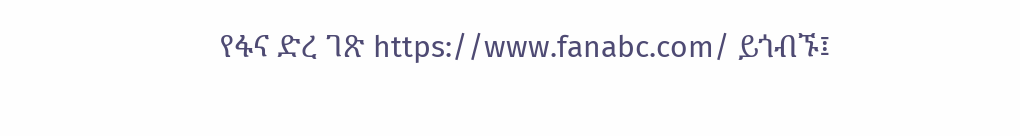የፋና ድረ ገጽ https://www.fanabc.com/ ይጎብኙ፤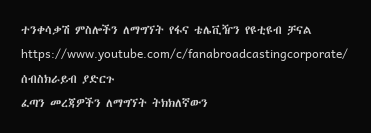ተንቀሳቃሽ ምስሎችን ለማግኘት የፋና ቴሌቪዥን የዩቲዩብ ቻናል https://www.youtube.com/c/fanabroadcastingcorporate/ ሰብስክራይብ ያድርጉ
ፈጣን መረጃዎችን ለማግኘት ትክክለኛውን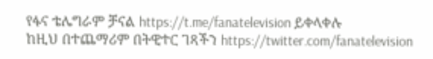የፋና ቴሌግራም ቻናል https://t.me/fanatelevision ይቀላቀሉ
ከዚህ በተጨማሪም በትዊተር ገጻችን https://twitter.com/fanatelevision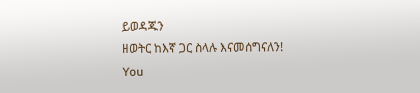ይወዳጁን
ዘወትር ከእኛ ጋር ስላሉ እናመሰግናለን!
You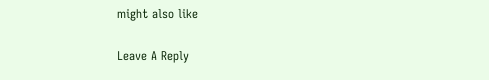might also like

Leave A Reply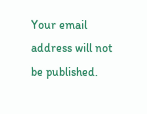Your email address will not be published.